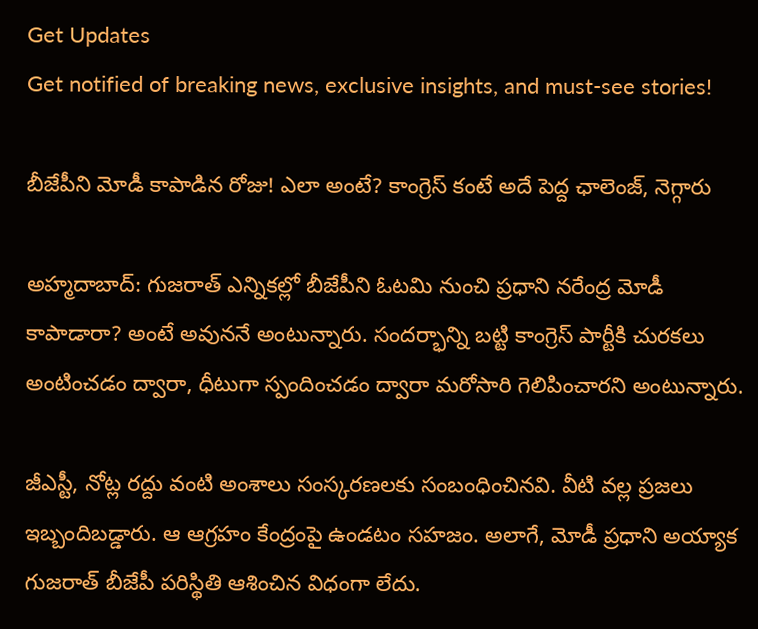Get Updates
Get notified of breaking news, exclusive insights, and must-see stories!

బీజేపీని మోడీ కాపాడిన రోజు! ఎలా అంటే? కాంగ్రెస్ కంటే అదే పెద్ద ఛాలెంజ్, నెగ్గారు

అహ్మదాబాద్: గుజరాత్ ఎన్నికల్లో బీజేపీని ఓటమి నుంచి ప్రధాని నరేంద్ర మోడీ కాపాడారా? అంటే అవుననే అంటున్నారు. సందర్భాన్ని బట్టి కాంగ్రెస్ పార్టీకి చురకలు అంటించడం ద్వారా, ధీటుగా స్పందించడం ద్వారా మరోసారి గెలిపించారని అంటున్నారు.

జీఎస్టీ, నోట్ల రద్దు వంటి అంశాలు సంస్కరణలకు సంబంధించినవి. వీటి వల్ల ప్రజలు ఇబ్బందిబడ్డారు. ఆ ఆగ్రహం కేంద్రంపై ఉండటం సహజం. అలాగే, మోడీ ప్రధాని అయ్యాక గుజరాత్ బీజేపీ పరిస్థితి ఆశించిన విధంగా లేదు.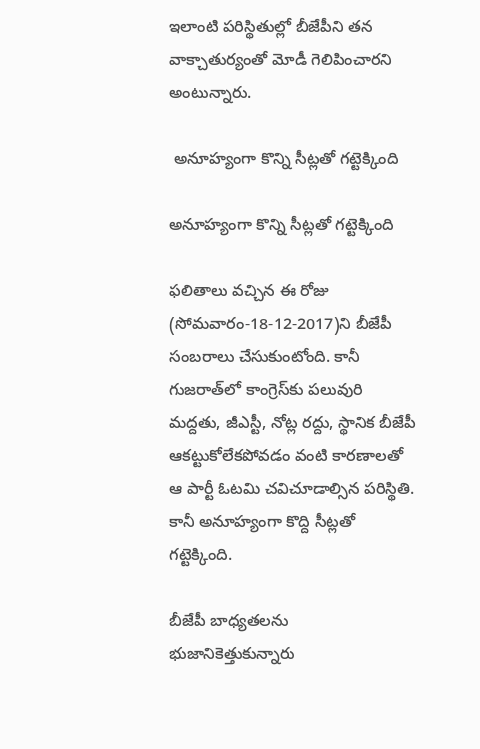ఇలాంటి పరిస్థితుల్లో బీజేపీని తన వాక్చాతుర్యంతో మోడీ గెలిపించారని అంటున్నారు.

 అనూహ్యంగా కొన్ని సీట్లతో గట్టెక్కింది

అనూహ్యంగా కొన్ని సీట్లతో గట్టెక్కింది

ఫలితాలు వచ్చిన ఈ రోజు (సోమవారం-18-12-2017)ని బీజేపీ సంబరాలు చేసుకుంటోంది. కానీ గుజరాత్‌లో కాంగ్రెస్‌కు పలువురి మద్దతు, జీఎస్టీ, నోట్ల రద్దు, స్థానిక బీజేపీ ఆకట్టుకోలేకపోవడం వంటి కారణాలతో ఆ పార్టీ ఓటమి చవిచూడాల్సిన పరిస్థితి. కానీ అనూహ్యంగా కొద్ది సీట్లతో గట్టెక్కింది.

బీజేపీ బాధ్యతలను భుజానికెత్తుకున్నారు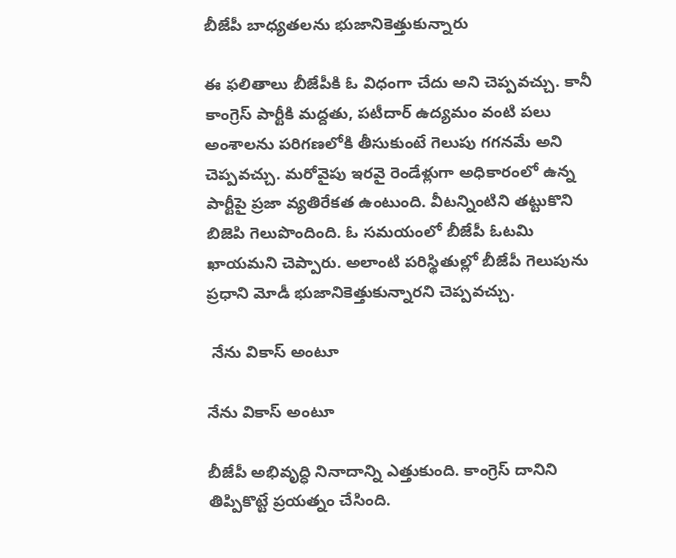బీజేపీ బాధ్యతలను భుజానికెత్తుకున్నారు

ఈ ఫలితాలు బీజేపీకి ఓ విధంగా చేదు అని చెప్పవచ్చు. కానీ కాంగ్రెస్ పార్టీకి మద్దతు, పటీదార్ ఉద్యమం వంటి పలు అంశాలను పరిగణలోకి తీసుకుంటే గెలుపు గగనమే అని చెప్పవచ్చు. మరోవైపు ఇరవై రెండేళ్లుగా అధికారంలో ఉన్న పార్టీపై ప్రజా వ్యతిరేకత ఉంటుంది. వీటన్నింటిని తట్టుకొని బిజెపి గెలుపొందింది. ఓ సమయంలో బీజేపీ ఓటమి ఖాయమని చెప్పారు. అలాంటి పరిస్థితుల్లో బీజేపీ గెలుపును ప్రధాని మోడీ భుజానికెత్తుకున్నారని చెప్పవచ్చు.

 నేను వికాస్ అంటూ

నేను వికాస్ అంటూ

బీజేపీ అభివృద్ధి నినాదాన్ని ఎత్తుకుంది. కాంగ్రెస్ దానిని తిప్పికొట్టే ప్రయత్నం చేసింది.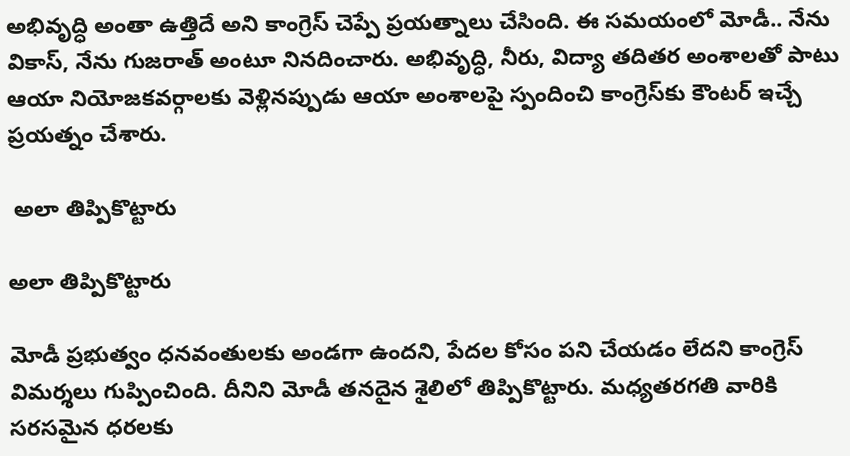అభివృద్ధి అంతా ఉత్తిదే అని కాంగ్రెస్ చెప్పే ప్రయత్నాలు చేసింది. ఈ సమయంలో మోడీ.. నేను వికాస్, నేను గుజరాత్ అంటూ నినదించారు. అభివృద్ధి, నీరు, విద్యా తదితర అంశాలతో పాటు ఆయా నియోజకవర్గాలకు వెళ్లినప్పుడు ఆయా అంశాలపై స్పందించి కాంగ్రెస్‌కు కౌంటర్ ఇచ్చే ప్రయత్నం చేశారు.

 అలా తిప్పికొట్టారు

అలా తిప్పికొట్టారు

మోడీ ప్రభుత్వం ధనవంతులకు అండగా ఉందని, పేదల కోసం పని చేయడం లేదని కాంగ్రెస్ విమర్శలు గుప్పించింది. దీనిని మోడీ తనదైన శైలిలో తిప్పికొట్టారు. మధ్యతరగతి వారికి సరసమైన ధరలకు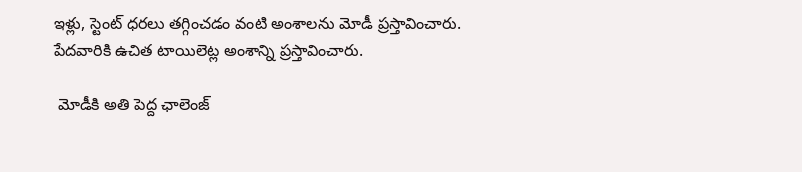ఇళ్లు, స్టెంట్ ధరలు తగ్గించడం వంటి అంశాలను మోడీ ప్రస్తావించారు. పేదవారికి ఉచిత టాయిలెట్ల అంశాన్ని ప్రస్తావించారు.

 మోడీకి అతి పెద్ద ఛాలెంజ్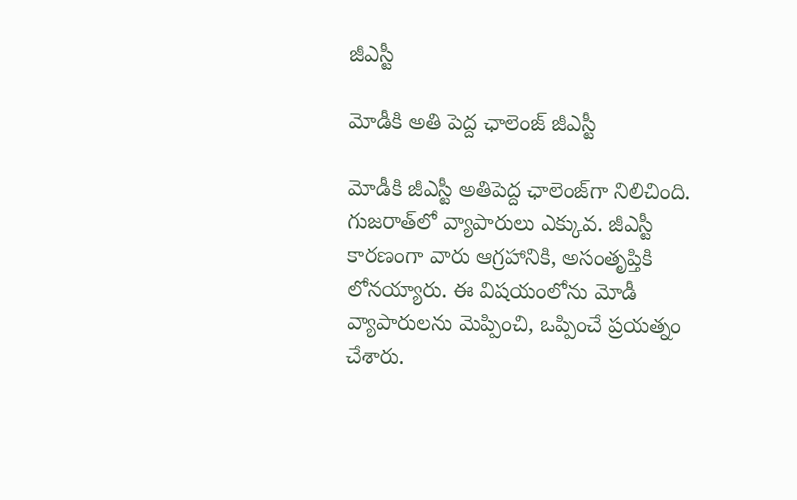జీఎస్టీ

మోడీకి అతి పెద్ద ఛాలెంజ్ జీఎస్టీ

మోడీకి జీఎస్టీ అతిపెద్ద ఛాలెంజ్‌గా నిలిచింది. గుజరాత్‌లో వ్యాపారులు ఎక్కువ. జీఎస్టీ కారణంగా వారు ఆగ్రహానికి, అసంతృప్తికి లోనయ్యారు. ఈ విషయంలోను మోడీ వ్యాపారులను మెప్పించి, ఒప్పించే ప్రయత్నం చేశారు.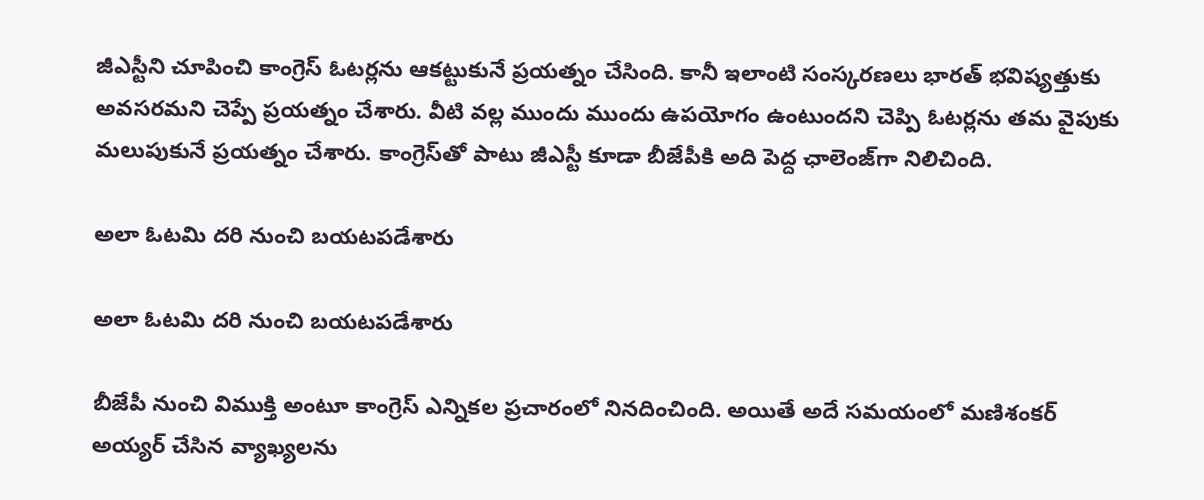జీఎస్టీని చూపించి కాంగ్రెస్ ఓటర్లను ఆకట్టుకునే ప్రయత్నం చేసింది. కానీ ఇలాంటి సంస్కరణలు భారత్ భవిష్యత్తుకు అవసరమని చెప్పే ప్రయత్నం చేశారు. వీటి వల్ల ముందు ముందు ఉపయోగం ఉంటుందని చెప్పి ఓటర్లను తమ వైపుకు మలుపుకునే ప్రయత్నం చేశారు. కాంగ్రెస్‌తో పాటు జీఎస్టీ కూడా బీజేపీకి అది పెద్ద ఛాలెంజ్‌గా నిలిచింది.

అలా ఓటమి దరి నుంచి బయటపడేశారు

అలా ఓటమి దరి నుంచి బయటపడేశారు

బీజేపీ నుంచి విముక్తి అంటూ కాంగ్రెస్ ఎన్నికల ప్రచారంలో నినదించింది. అయితే అదే సమయంలో మణిశంకర్ అయ్యర్ చేసిన వ్యాఖ్యలను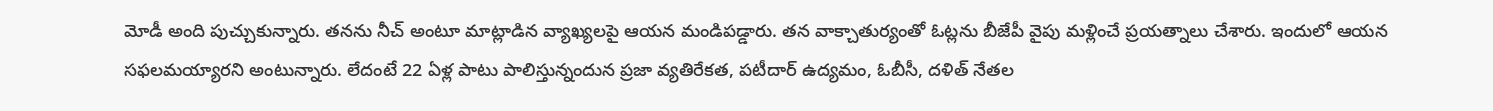మోడీ అంది పుచ్చుకున్నారు. తనను నీచ్ అంటూ మాట్లాడిన వ్యాఖ్యలపై ఆయన మండిపడ్డారు. తన వాక్చాతుర్యంతో ఓట్లను బీజేపీ వైపు మళ్లించే ప్రయత్నాలు చేశారు. ఇందులో ఆయన సఫలమయ్యారని అంటున్నారు. లేదంటే 22 ఏళ్ల పాటు పాలిస్తున్నందున ప్రజా వ్యతిరేకత, పటీదార్ ఉద్యమం, ఓబీసీ, దళిత్ నేతల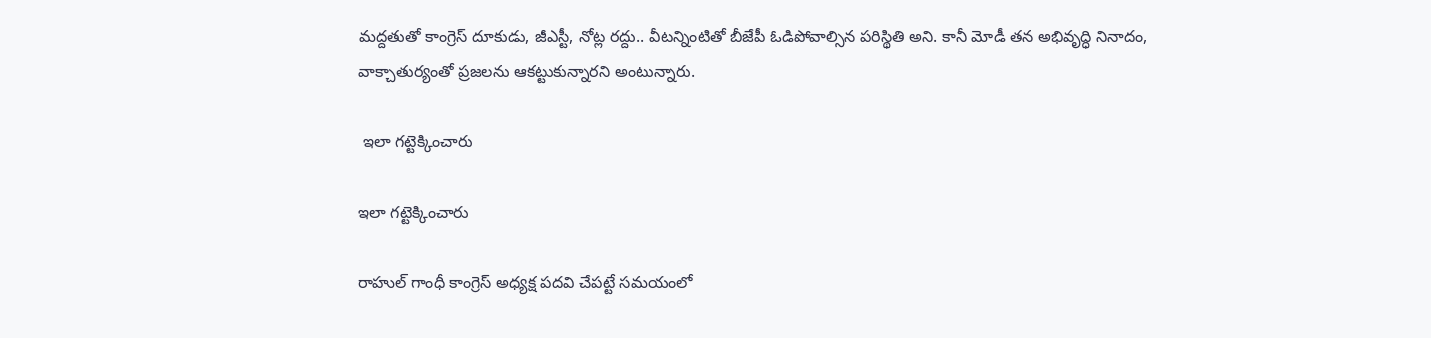మద్దతుతో కాంగ్రెస్ దూకుడు, జీఎస్టీ, నోట్ల రద్దు.. వీటన్నింటితో బీజేపీ ఓడిపోవాల్సిన పరిస్థితి అని. కానీ మోడీ తన అభివృద్ధి నినాదం, వాక్చాతుర్యంతో ప్రజలను ఆకట్టుకున్నారని అంటున్నారు.

 ఇలా గట్టెక్కించారు

ఇలా గట్టెక్కించారు

రాహుల్ గాంధీ కాంగ్రెస్ అధ్యక్ష పదవి చేపట్టే సమయంలో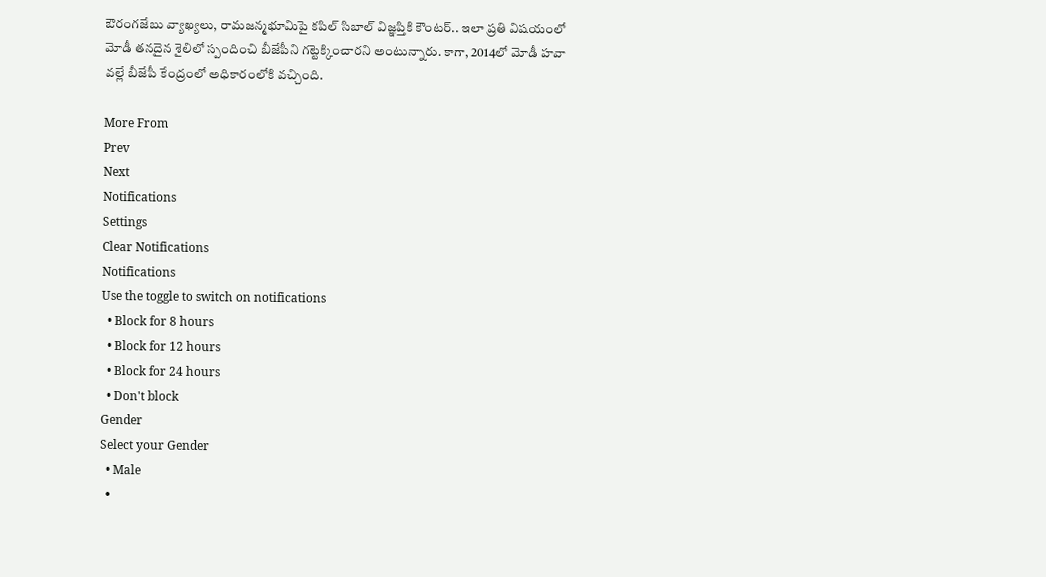ఔరంగజేబు వ్యాఖ్యలు, రామజన్మభూమిపై కపిల్ సిబాల్ విజ్ఞప్తికి కౌంటర్.. ఇలా ప్రతి విషయంలో మోడీ తనదైన శైలిలో స్పందించి బీజేపీని గట్టెక్కించారని అంటున్నారు. కాగా, 2014లో మోడీ హవా వల్లే బీజేపీ కేంద్రంలో అధికారంలోకి వచ్చింది.

More From
Prev
Next
Notifications
Settings
Clear Notifications
Notifications
Use the toggle to switch on notifications
  • Block for 8 hours
  • Block for 12 hours
  • Block for 24 hours
  • Don't block
Gender
Select your Gender
  • Male
  •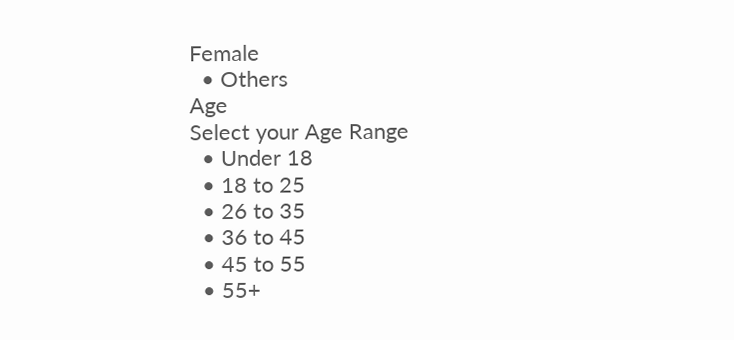Female
  • Others
Age
Select your Age Range
  • Under 18
  • 18 to 25
  • 26 to 35
  • 36 to 45
  • 45 to 55
  • 55+